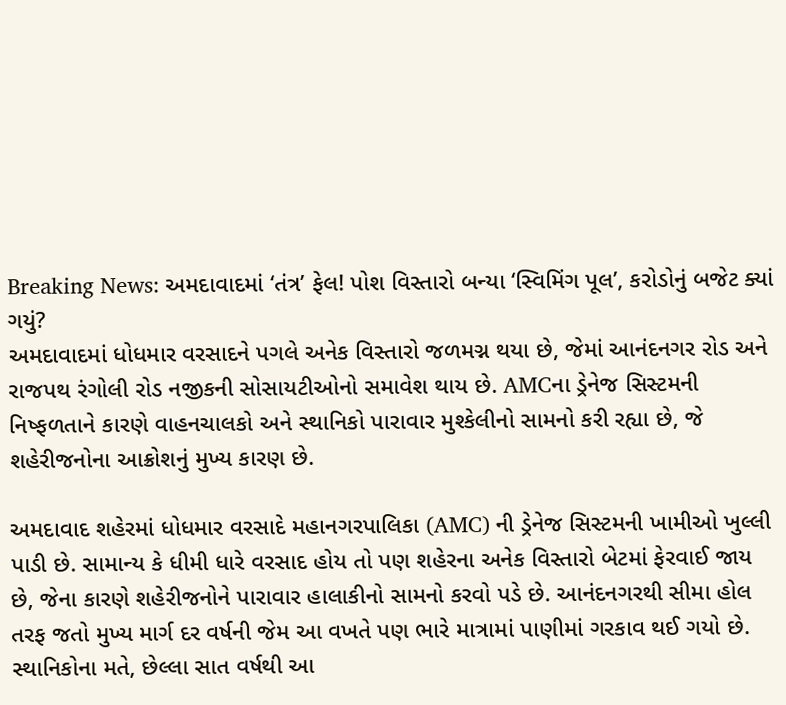Breaking News: અમદાવાદમાં ‘તંત્ર’ ફેલ! પોશ વિસ્તારો બન્યા ‘સ્વિમિંગ પૂલ’, કરોડોનું બજેટ ક્યાં ગયું?
અમદાવાદમાં ધોધમાર વરસાદને પગલે અનેક વિસ્તારો જળમગ્ન થયા છે, જેમાં આનંદનગર રોડ અને રાજપથ રંગોલી રોડ નજીકની સોસાયટીઓનો સમાવેશ થાય છે. AMCના ડ્રેનેજ સિસ્ટમની નિષ્ફળતાને કારણે વાહનચાલકો અને સ્થાનિકો પારાવાર મુશ્કેલીનો સામનો કરી રહ્યા છે, જે શહેરીજનોના આક્રોશનું મુખ્ય કારણ છે.

અમદાવાદ શહેરમાં ધોધમાર વરસાદે મહાનગરપાલિકા (AMC) ની ડ્રેનેજ સિસ્ટમની ખામીઓ ખુલ્લી પાડી છે. સામાન્ય કે ધીમી ધારે વરસાદ હોય તો પણ શહેરના અનેક વિસ્તારો બેટમાં ફેરવાઈ જાય છે, જેના કારણે શહેરીજનોને પારાવાર હાલાકીનો સામનો કરવો પડે છે. આનંદનગરથી સીમા હોલ તરફ જતો મુખ્ય માર્ગ દર વર્ષની જેમ આ વખતે પણ ભારે માત્રામાં પાણીમાં ગરકાવ થઈ ગયો છે.
સ્થાનિકોના મતે, છેલ્લા સાત વર્ષથી આ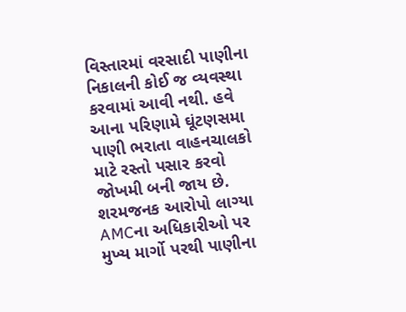વિસ્તારમાં વરસાદી પાણીના નિકાલની કોઈ જ વ્યવસ્થા કરવામાં આવી નથી. હવે આના પરિણામે ઘૂંટણસમા પાણી ભરાતા વાહનચાલકો માટે રસ્તો પસાર કરવો જોખમી બની જાય છે.
શરમજનક આરોપો લાગ્યા
AMCના અધિકારીઓ પર મુખ્ય માર્ગો પરથી પાણીના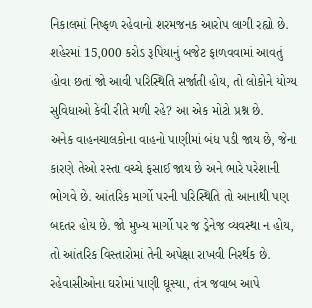નિકાલમાં નિષ્ફળ રહેવાનો શરમજનક આરોપ લાગી રહ્યો છે. શહેરમાં 15,000 કરોડ રૂપિયાનું બજેટ ફાળવવામાં આવતું હોવા છતાં જો આવી પરિસ્થિતિ સર્જાતી હોય, તો લોકોને યોગ્ય સુવિધાઓ કેવી રીતે મળી રહે? આ એક મોટો પ્રશ્ન છે.
અનેક વાહનચાલકોના વાહનો પાણીમાં બંધ પડી જાય છે, જેના કારણે તેઓ રસ્તા વચ્ચે ફસાઈ જાય છે અને ભારે પરેશાની ભોગવે છે. આંતરિક માર્ગો પરની પરિસ્થિતિ તો આનાથી પણ બદતર હોય છે. જો મુખ્ય માર્ગો પર જ ડ્રેનેજ વ્યવસ્થા ન હોય, તો આંતરિક વિસ્તારોમાં તેની અપેક્ષા રાખવી નિરર્થક છે.
રહેવાસીઓના ઘરોમાં પાણી ઘૂસ્યા, તંત્ર જવાબ આપે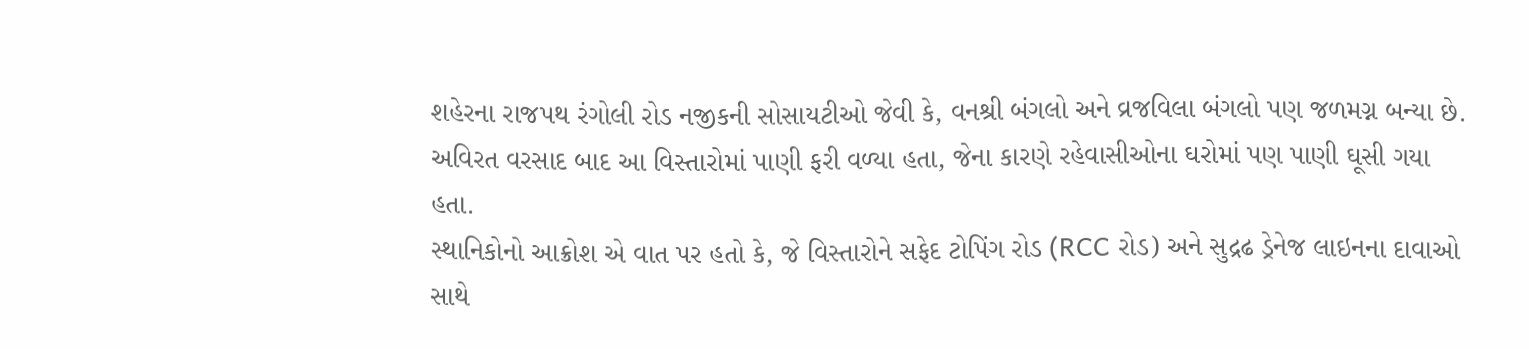શહેરના રાજપથ રંગોલી રોડ નજીકની સોસાયટીઓ જેવી કે, વનશ્રી બંગલો અને વ્રજવિલા બંગલો પણ જળમગ્ન બન્યા છે. અવિરત વરસાદ બાદ આ વિસ્તારોમાં પાણી ફરી વળ્યા હતા, જેના કારણે રહેવાસીઓના ઘરોમાં પણ પાણી ઘૂસી ગયા હતા.
સ્થાનિકોનો આક્રોશ એ વાત પર હતો કે, જે વિસ્તારોને સફેદ ટોપિંગ રોડ (RCC રોડ) અને સુદ્રઢ ડ્રેનેજ લાઇનના દાવાઓ સાથે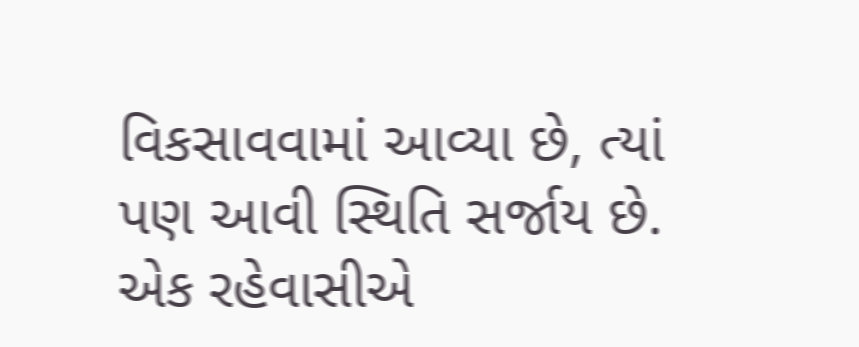વિકસાવવામાં આવ્યા છે, ત્યાં પણ આવી સ્થિતિ સર્જાય છે. એક રહેવાસીએ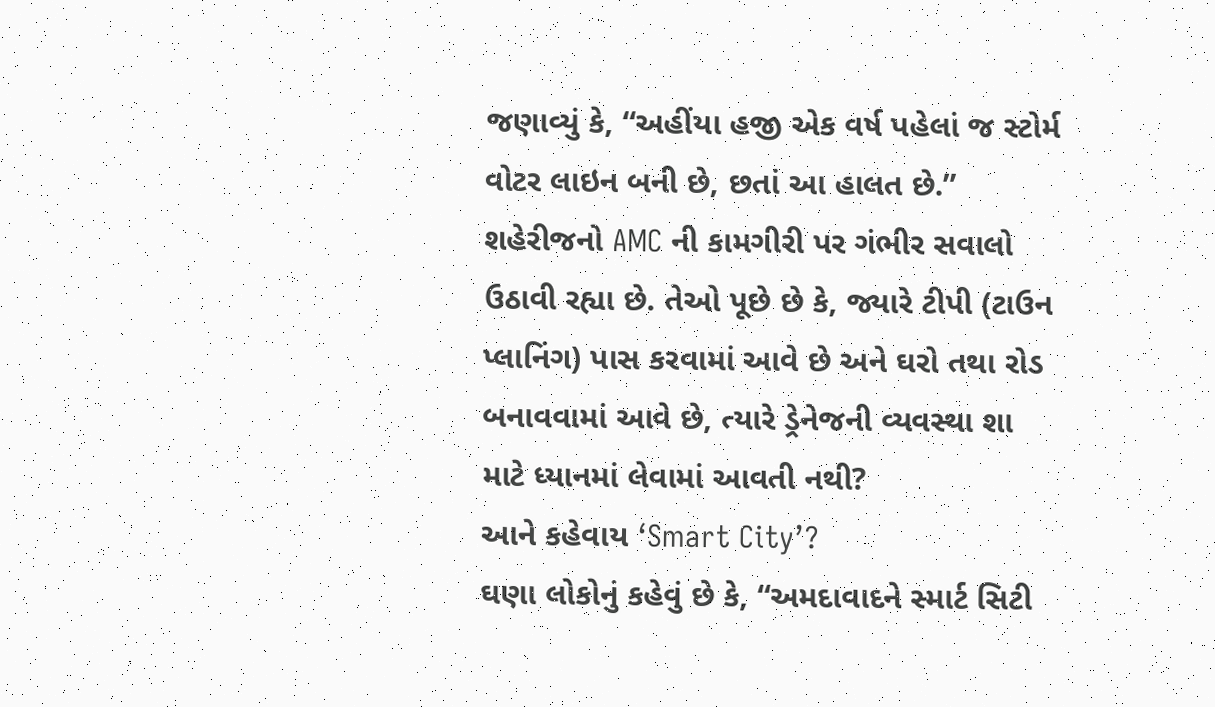જણાવ્યું કે, “અહીંયા હજી એક વર્ષ પહેલાં જ સ્ટોર્મ વોટર લાઇન બની છે, છતાં આ હાલત છે.”
શહેરીજનો AMC ની કામગીરી પર ગંભીર સવાલો ઉઠાવી રહ્યા છે. તેઓ પૂછે છે કે, જ્યારે ટીપી (ટાઉન પ્લાનિંગ) પાસ કરવામાં આવે છે અને ઘરો તથા રોડ બનાવવામાં આવે છે, ત્યારે ડ્રેનેજની વ્યવસ્થા શા માટે ધ્યાનમાં લેવામાં આવતી નથી?
આને કહેવાય ‘Smart City’?
ઘણા લોકોનું કહેવું છે કે, “અમદાવાદને સ્માર્ટ સિટી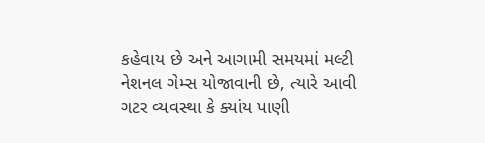કહેવાય છે અને આગામી સમયમાં મલ્ટી નેશનલ ગેમ્સ યોજાવાની છે, ત્યારે આવી ગટર વ્યવસ્થા કે ક્યાંય પાણી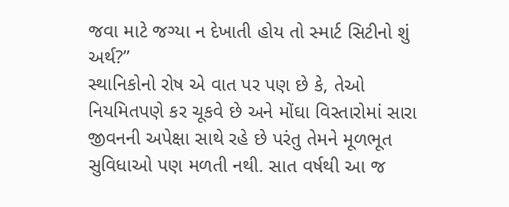જવા માટે જગ્યા ન દેખાતી હોય તો સ્માર્ટ સિટીનો શું અર્થ?”
સ્થાનિકોનો રોષ એ વાત પર પણ છે કે, તેઓ નિયમિતપણે કર ચૂકવે છે અને મોંઘા વિસ્તારોમાં સારા જીવનની અપેક્ષા સાથે રહે છે પરંતુ તેમને મૂળભૂત સુવિધાઓ પણ મળતી નથી. સાત વર્ષથી આ જ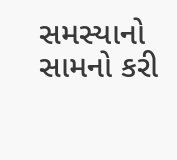સમસ્યાનો સામનો કરી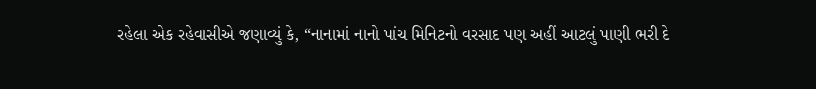રહેલા એક રહેવાસીએ જણાવ્યું કે, “નાનામાં નાનો પાંચ મિનિટનો વરસાદ પણ અહીં આટલું પાણી ભરી દે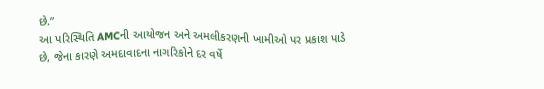છે.”
આ પરિસ્થિતિ AMCની આયોજન અને અમલીકરણની ખામીઓ પર પ્રકાશ પાડે છે, જેના કારણે અમદાવાદના નાગરિકોને દર વર્ષે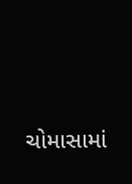ચોમાસામાં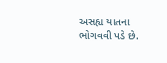અસહ્ય યાતના ભોગવવી પડે છે.